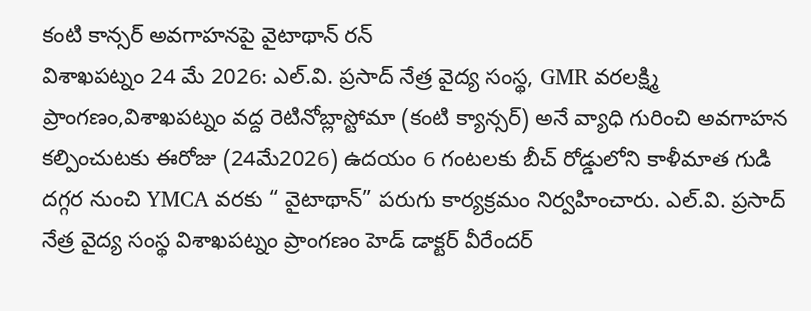కంటి కాన్సర్ అవగాహనపై వైటాథాన్ రన్
విశాఖపట్నం 24 మే 2026: ఎల్.వి. ప్రసాద్ నేత్ర వైద్య సంస్థ, GMR వరలక్ష్మి ప్రాంగణం,విశాఖపట్నం వద్ద రెటినోబ్లాస్టోమా (కంటి క్యాన్సర్) అనే వ్యాధి గురించి అవగాహన కల్పించుటకు ఈరోజు (24మే2026) ఉదయం 6 గంటలకు బీచ్ రోడ్డులోని కాళీమాత గుడి దగ్గర నుంచి YMCA వరకు “ వైటాథాన్” పరుగు కార్యక్రమం నిర్వహించారు. ఎల్.వి. ప్రసాద్ నేత్ర వైద్య సంస్థ విశాఖపట్నం ప్రాంగణం హెడ్ డాక్టర్ వీరేందర్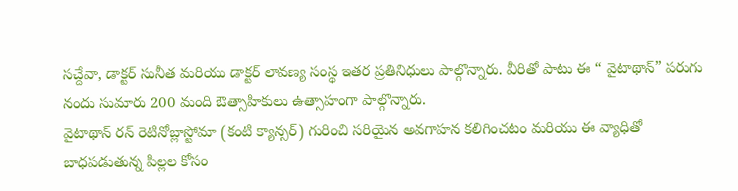సచ్దేవా, డాక్టర్ సునీత మరియు డాక్టర్ లావణ్య సంస్థ ఇతర ప్రతినిధులు పాల్గొన్నారు. వీరితో పాటు ఈ “ వైటాథాన్” పరుగు నందు సుమారు 200 మంది ఔత్సాహికులు ఉత్సాహంగా పాల్గొన్నారు.
వైటాథాన్ రన్ రెటినోబ్లాస్టోమా (కంటి క్యాన్సర్) గురించి సరియైన అవగాహన కలిగించటం మరియు ఈ వ్యాధితో బాధపడుతున్న పిల్లల కోసం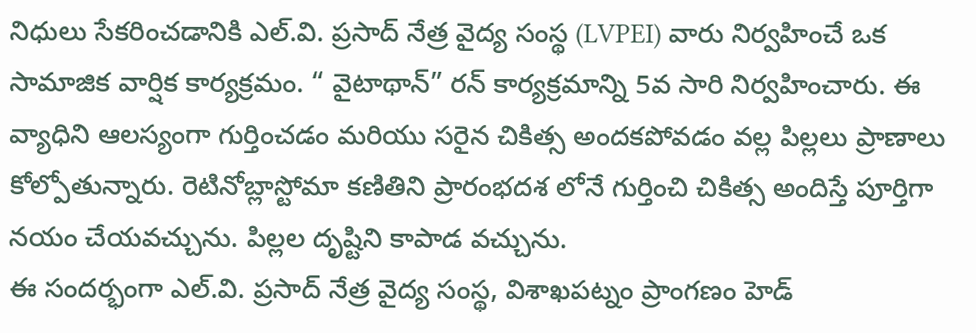నిధులు సేకరించడానికి ఎల్.వి. ప్రసాద్ నేత్ర వైద్య సంస్థ (LVPEI) వారు నిర్వహించే ఒక సామాజిక వార్షిక కార్యక్రమం. “ వైటాథాన్” రన్ కార్యక్రమాన్ని 5వ సారి నిర్వహించారు. ఈ వ్యాధిని ఆలస్యంగా గుర్తించడం మరియు సరైన చికిత్స అందకపోవడం వల్ల పిల్లలు ప్రాణాలు కోల్పోతున్నారు. రెటినోబ్లాస్టోమా కణితిని ప్రారంభదశ లోనే గుర్తించి చికిత్స అందిస్తే పూర్తిగా నయం చేయవచ్చును. పిల్లల దృష్టిని కాపాడ వచ్చును.
ఈ సందర్భంగా ఎల్.వి. ప్రసాద్ నేత్ర వైద్య సంస్థ, విశాఖపట్నం ప్రాంగణం హెడ్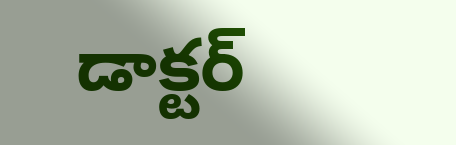డాక్టర్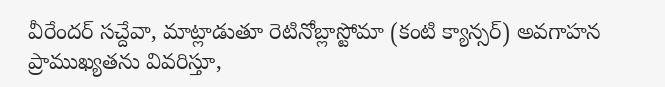వీరేందర్ సచ్దేవా, మాట్లాడుతూ రెటినోబ్లాస్టోమా (కంటి క్యాన్సర్) అవగాహన ప్రాముఖ్యతను వివరిస్తూ,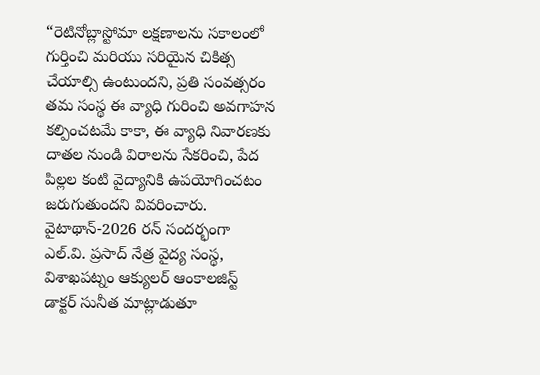“రెటినోబ్లాస్టోమా లక్షణాలను సకాలంలో గుర్తించి మరియు సరియైన చికిత్స చేయాల్సి ఉంటుందని, ప్రతి సంవత్సరం తమ సంస్థ ఈ వ్యాధి గురించి అవగాహన కల్పించటమే కాకా, ఈ వ్యాధి నివారణకు దాతల నుండి విరాలను సేకరించి, పేద పిల్లల కంటి వైద్యానికి ఉపయోగించటం జరుగుతుందని వివరించారు.
వైటాథాన్-2026 రన్ సందర్భంగా ఎల్.వి. ప్రసాద్ నేత్ర వైద్య సంస్థ, విశాఖపట్నం ఆక్యులర్ ఆంకాలజిస్ట్ డాక్టర్ సునీత మాట్లాడుతూ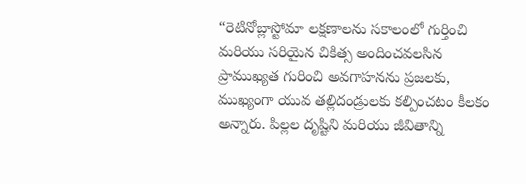“రెటినోబ్లాస్టోమా లక్షణాలను సకాలంలో గుర్తించి మరియు సరియైన చికిత్స అందించవలసిన ప్రాముఖ్యత గురించి అవగాహనను ప్రజలకు, ముఖ్యంగా యువ తల్లిదండ్రులకు కల్పించటం కీలకం అన్నారు. పిల్లల దృష్టిని మరియు జీవితాన్ని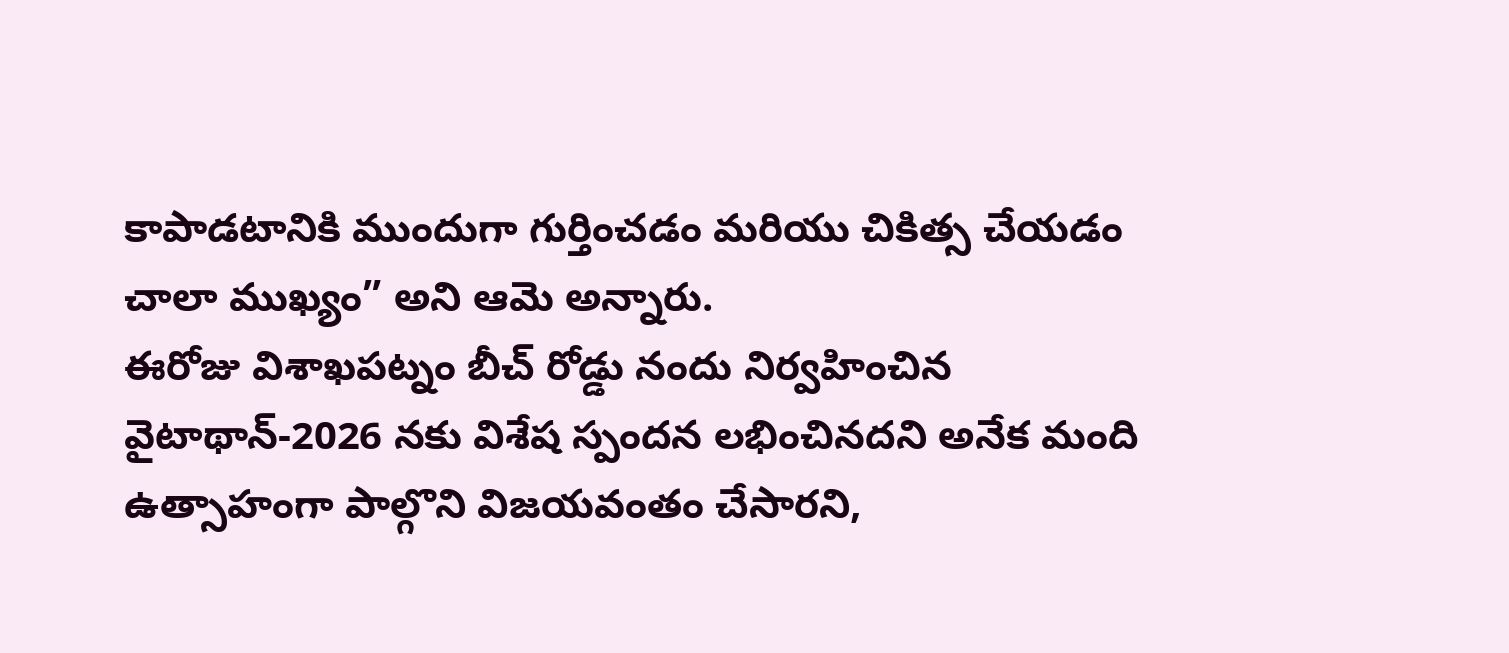కాపాడటానికి ముందుగా గుర్తించడం మరియు చికిత్స చేయడం చాలా ముఖ్యం” అని ఆమె అన్నారు.
ఈరోజు విశాఖపట్నం బీచ్ రోడ్డు నందు నిర్వహించిన వైటాథాన్-2026 నకు విశేష స్పందన లభించినదని అనేక మంది ఉత్సాహంగా పాల్గొని విజయవంతం చేసారని,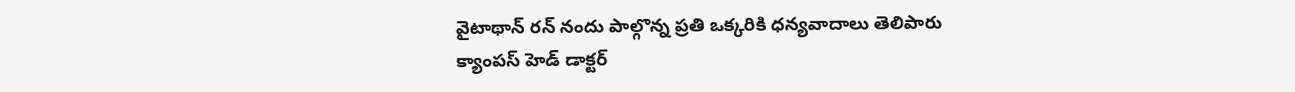వైటాథాన్ రన్ నందు పాల్గొన్న ప్రతి ఒక్కరికి ధన్యవాదాలు తెలిపారు క్యాంపస్ హెడ్ డాక్టర్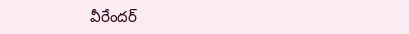వీరేందర్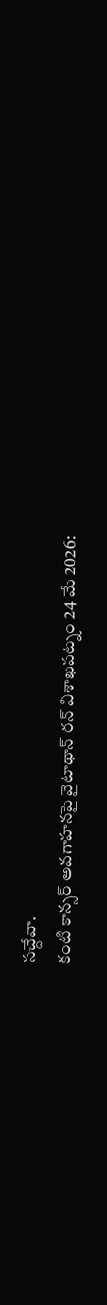సచ్దేవా.
కంటి కాన్సర్ అవగాహనపై వైటాథాన్ రన్ విశాఖపట్నం 24 మే 2026: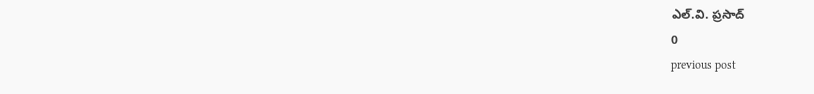ఎల్.వి. ప్రసాద్
0
previous post